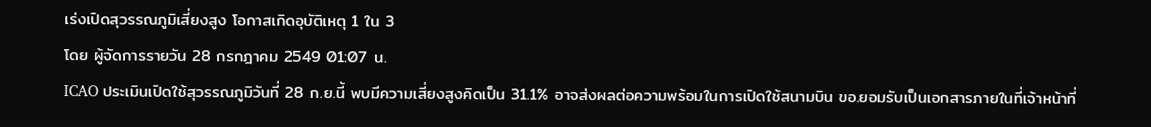เร่งเปิดสุวรรณภูมิเสี่ยงสูง โอกาสเกิดอุบัติเหตุ 1 ใน 3
โดย ผู้จัดการรายวัน 28 กรกฎาคม 2549 01:07 น.
ICAO ประเมินเปิดใช้สุวรรณภูมิวันที่ 28 ก.ย.นี้ พบมีความเสี่ยงสูงคิดเป็น 31.1% อาจส่งผลต่อความพร้อมในการเปิดใช้สนามบิน ขอ.ยอมรับเป็นเอกสารภายในที่เจ้าหน้าที่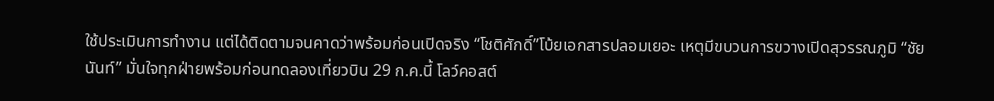ใช้ประเมินการทำงาน แต่ได้ติดตามจนคาดว่าพร้อมก่อนเปิดจริง “โชติศักดิ์”โบ้ยเอกสารปลอมเยอะ เหตุมีขบวนการขวางเปิดสุวรรณภูมิ “ชัยนันท์” มั่นใจทุกฝ่ายพร้อมก่อนทดลองเที่ยวบิน 29 ก.ค.นี้ โลว์คอสต์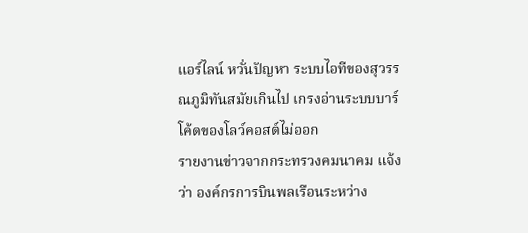แอร์ไลน์ หวั่นปัญหา ระบบไอทีของสุวรรณภูมิทันสมัยเกินไป เกรงอ่านระบบบาร์โค้ดของโลว์คอสต์ไม่ออก
รายงานข่าวจากกระทรวงคมนาคม แจ้งว่า องค์กรการบินพลเรือนระหว่าง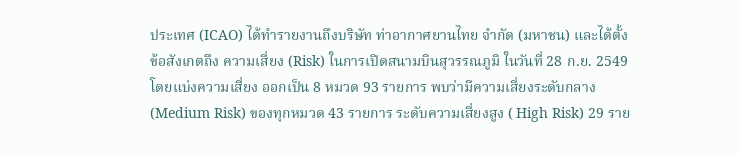ประเทศ (ICAO) ได้ทำรายงานถึงบริษัท ท่าอากาศยานไทย จำกัด (มหาชน) และได้ตั้งข้อสังเกตถึง ความเสี่ยง (Risk) ในการเปิดสนามบินสุวรรณภูมิ ในวันที่ 28 ก.ย. 2549 โดยแบ่งความเสี่ยง ออกเป็น 8 หมวด 93 รายการ พบว่ามีความเสี่ยงระดับกลาง (Medium Risk) ของทุกหมวด 43 รายการ ระดับความเสี่ยงสูง ( High Risk) 29 ราย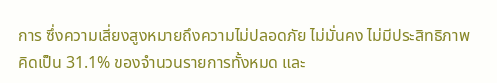การ ซึ่งความเสี่ยงสูงหมายถึงความไม่ปลอดภัย ไม่มั่นคง ไม่มีประสิทธิภาพ คิดเป็น 31.1% ของจำนวนรายการทั้งหมด และ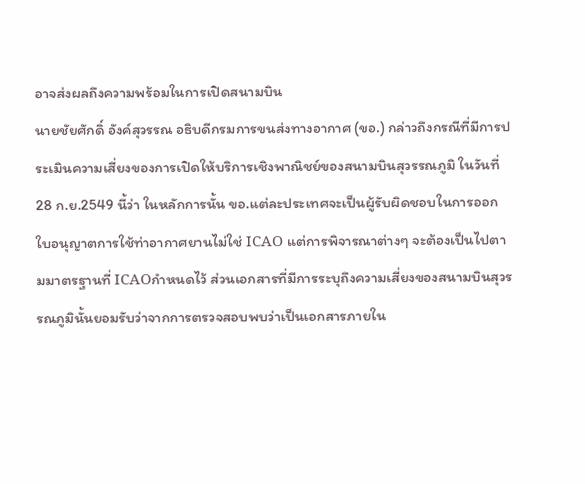อาจส่งผลถึงความพร้อมในการเปิดสนามบิน
นายชัยศักดิ์ อังค์สุวรรณ อธิบดีกรมการขนส่งทางอากาศ (ขอ.) กล่าวถึงกรณีที่มีการประเมินความเสี่ยงของการเปิดให้บริการเชิงพาณิชย์ของสนามบินสุวรรณภูมิ ในวันที่ 28 ก.ย.2549 นี้ว่า ในหลักการนั้น ขอ.แต่ละประเทศจะเป็นผู้รับผิดชอบในการออกใบอนุญาตการใช้ท่าอากาศยานไม่ใช่ ICAO แต่การพิจารณาต่างๆ จะต้องเป็นไปตามมาตรฐานที่ ICAOกำหนดไว้ ส่วนเอกสารที่มีการระบุถึงความเสี่ยงของสนามบินสุวรรณภูมินั้นยอมรับว่าจากการตรวจสอบพบว่าเป็นเอกสารภายใน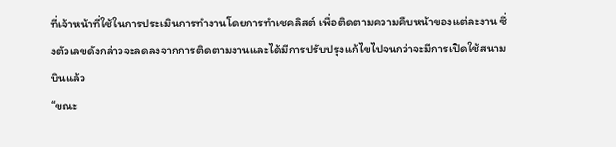ที่เจ้าหน้าที่ใช้ในการประเมินการทำงานโดยการทำเชคลิสต์ เพื่อติดตามความคืบหน้าของแต่ละงาน ซึ่งตัวเลขดังกล่าวจะลดลงจากการติดตามงานและได้มีการปรับปรุงแก้ไขไปจนกว่าจะมีการเปิดใช้สนามบินแล้ว
“ขณะ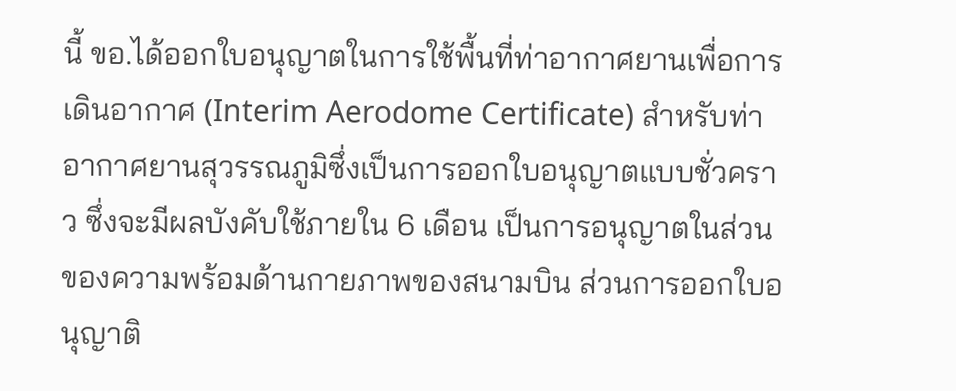นี้ ขอ.ได้ออกใบอนุญาตในการใช้พื้นที่ท่าอากาศยานเพื่อการเดินอากาศ (Interim Aerodome Certificate) สำหรับท่าอากาศยานสุวรรณภูมิซึ่งเป็นการออกใบอนุญาตแบบชั่วคราว ซึ่งจะมีผลบังคับใช้ภายใน 6 เดือน เป็นการอนุญาตในส่วนของความพร้อมด้านกายภาพของสนามบิน ส่วนการออกใบอนุญาติ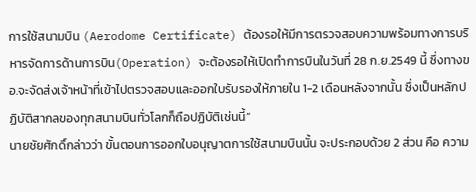การใช้สนามบิน (Aerodome Certificate) ต้องรอให้มีการตรวจสอบความพร้อมทางการบริหารจัดการด้านการบิน(Operation) จะต้องรอให้เปิดทำการบินในวันที่ 28 ก.ย.2549 นี้ ซึ่งทางขอ.จะจัดส่งเจ้าหน้าที่เข้าไปตรวจสอบและออกใบรับรองให้ภายใน 1-2 เดือนหลังจากนั้น ซึ่งเป็นหลักปฏิบัติสากลของทุกสนามบินทั่วโลกก็ถือปฏิบัติเช่นนี้”
นายชัยศักดิ์กล่าวว่า ขั้นตอนการออกใบอนุญาตการใช้สนามบินนั้น จะประกอบด้วย 2 ส่วน คือ ความ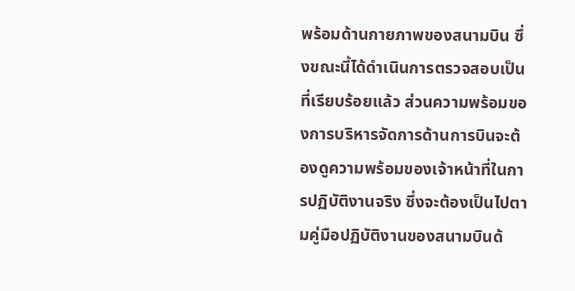พร้อมด้านกายภาพของสนามบิน ซึ่งขณะนี้ได้ดำเนินการตรวจสอบเป็นที่เรียบร้อยแล้ว ส่วนความพร้อมของการบริหารจัดการด้านการบินจะต้องดูความพร้อมของเจ้าหน้าที่ในการปฏิบัติงานจริง ซึ่งจะต้องเป็นไปตามคู่มือปฏิบัติงานของสนามบินด้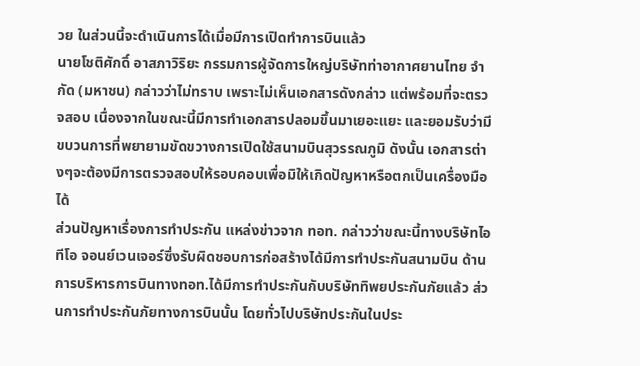วย ในส่วนนี้จะดำเนินการได้เมื่อมีการเปิดทำการบินแล้ว
นายโชติศักดิ์ อาสภาวิริยะ กรรมการผู้จัดการใหญ่บริษัทท่าอากาศยานไทย จำกัด (มหาชน) กล่าวว่าไม่ทราบ เพราะไม่เห็นเอกสารดังกล่าว แต่พร้อมที่จะตรวจสอบ เนื่องจากในขณะนี้มีการทำเอกสารปลอมขึ้นมาเยอะแยะ และยอมรับว่ามีขบวนการที่พยายามขัดขวางการเปิดใช้สนามบินสุวรรณภูมิ ดังนั้น เอกสารต่างๆจะต้องมีการตรวจสอบให้รอบคอบเพื่อมิให้เกิดปัญหาหรือตกเป็นเครื่องมือได้
ส่วนปัญหาเรื่องการทำประกัน แหล่งข่าวจาก ทอท. กล่าวว่าขณะนี้ทางบริษัทไอทีโอ จอนย์เวนเจอร์ซึ่งรับผิดชอบการก่อสร้างได้มีการทำประกันสนามบิน ด้านการบริหารการบินทางทอท.ได้มีการทำประกันกับบริษัททิพยประกันภัยแล้ว ส่วนการทำประกันภัยทางการบินนั้น โดยทั่วไปบริษัทประกันในประ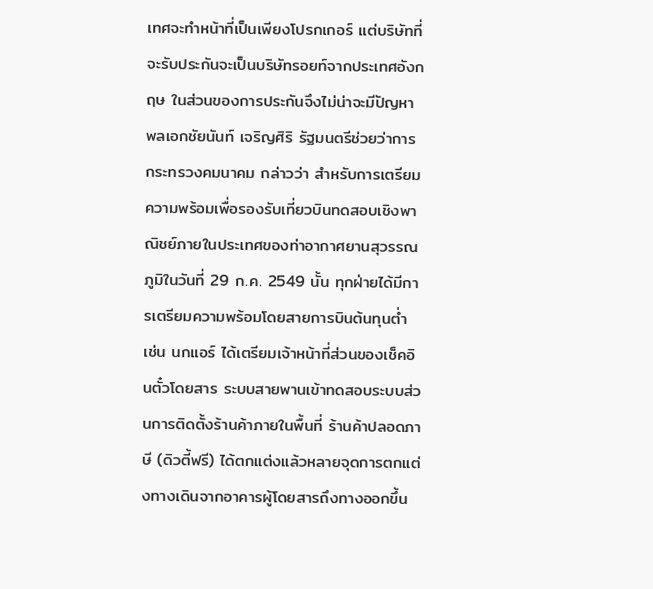เทศจะทำหน้าที่เป็นเพียงโปรกเกอร์ แต่บริษัทที่จะรับประกันจะเป็นบริษัทรอยท์จากประเทศอังกฤษ ในส่วนของการประกันจึงไม่น่าจะมีปัญหา
พลเอกชัยนันท์ เจริญศิริ รัฐมนตรีช่วยว่าการกระทรวงคมนาคม กล่าวว่า สำหรับการเตรียมความพร้อมเพื่อรองรับเที่ยวบินทดสอบเชิงพาณิชย์ภายในประเทศของท่าอากาศยานสุวรรณภูมิในวันที่ 29 ก.ค. 2549 นั้น ทุกฝ่ายได้มีการเตรียมความพร้อมโดยสายการบินต้นทุนต่ำ เช่น นกแอร์ ได้เตรียมเจ้าหน้าที่ส่วนของเช็คอินตั๋วโดยสาร ระบบสายพานเข้าทดสอบระบบส่วนการติดตั้งร้านค้าภายในพื้นที่ ร้านค้าปลอดภาษี (ดิวตี้ฟรี) ได้ตกแต่งแล้วหลายจุดการตกแต่งทางเดินจากอาคารผู้โดยสารถึงทางออกขึ้น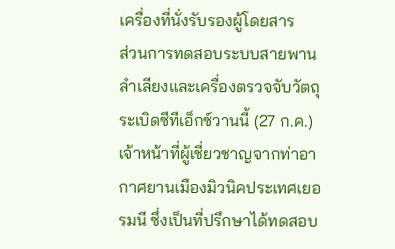เครื่องที่นั่งรับรองผู้โดยสาร
ส่วนการทดสอบระบบสายพานลำเลียงและเครื่องตรวจจับวัตถุระเบิดซีทีเอ็กซ์วานนี้ (27 ก.ค.) เจ้าหน้าที่ผู้เชี่ยวชาญจากท่าอากาศยานเมืองมิวนิคประเทศเยอรมนี ซึ่งเป็นที่ปรึกษาได้ทดสอบ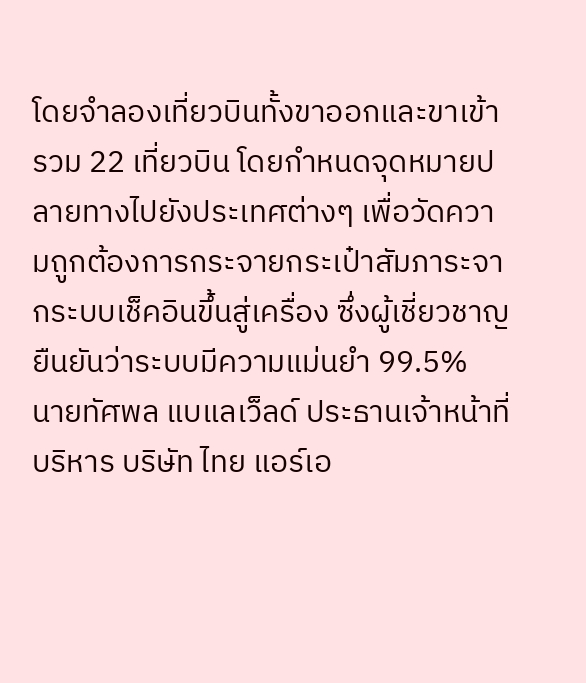โดยจำลองเที่ยวบินทั้งขาออกและขาเข้ารวม 22 เที่ยวบิน โดยกำหนดจุดหมายปลายทางไปยังประเทศต่างๆ เพื่อวัดความถูกต้องการกระจายกระเป๋าสัมภาระจากระบบเช็คอินขึ้นสู่เครื่อง ซึ่งผู้เชี่ยวชาญยืนยันว่าระบบมีความแม่นยำ 99.5%
นายทัศพล แบแลเว็ลด์ ประธานเจ้าหน้าที่บริหาร บริษัท ไทย แอร์เอ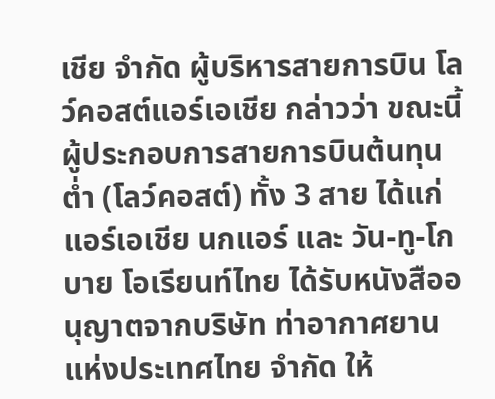เชีย จำกัด ผู้บริหารสายการบิน โลว์คอสต์แอร์เอเชีย กล่าวว่า ขณะนี้ผู้ประกอบการสายการบินต้นทุนต่ำ (โลว์คอสต์) ทั้ง 3 สาย ได้แก่ แอร์เอเชีย นกแอร์ และ วัน-ทู-โก บาย โอเรียนท์ไทย ได้รับหนังสืออนุญาตจากบริษัท ท่าอากาศยานแห่งประเทศไทย จำกัด ให้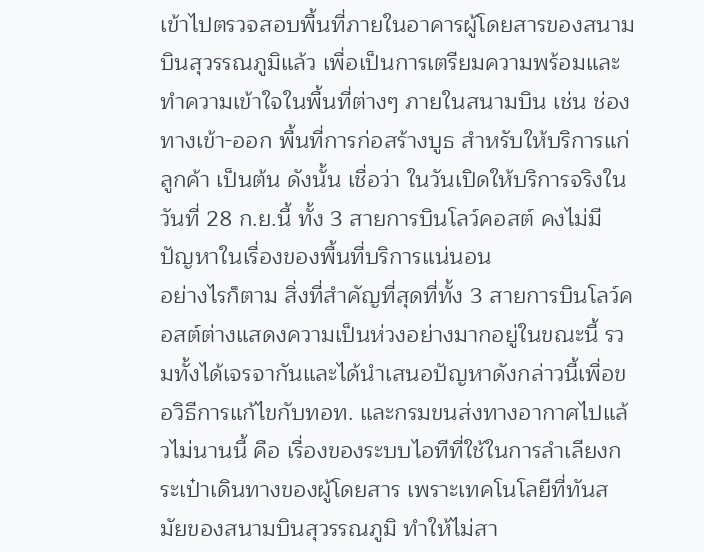เข้าไปตรวจสอบพื้นที่ภายในอาคารผู้โดยสารของสนามบินสุวรรณภูมิแล้ว เพื่อเป็นการเตรียมความพร้อมและทำความเข้าใจในพื้นที่ต่างๆ ภายในสนามบิน เช่น ช่องทางเข้า-ออก พื้นที่การก่อสร้างบูธ สำหรับให้บริการแก่ลูกค้า เป็นต้น ดังนั้น เชื่อว่า ในวันเปิดให้บริการจริงในวันที่ 28 ก.ย.นี้ ทั้ง 3 สายการบินโลว์คอสต์ คงไม่มีปัญหาในเรื่องของพื้นที่บริการแน่นอน
อย่างไรก็ตาม สิ่งที่สำคัญที่สุดที่ทั้ง 3 สายการบินโลว์คอสต์ต่างแสดงความเป็นห่วงอย่างมากอยู่ในขณะนี้ รวมทั้งได้เจรจากันและได้นำเสนอปัญหาดังกล่าวนี้เพื่อขอวิธีการแก้ไขกับทอท. และกรมขนส่งทางอากาศไปแล้วไม่นานนี้ คือ เรื่องของระบบไอทีที่ใช้ในการลำเลียงกระเป๋าเดินทางของผู้โดยสาร เพราะเทคโนโลยีที่ทันสมัยของสนามบินสุวรรณภูมิ ทำให้ไม่สา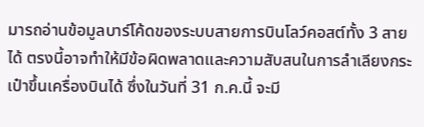มารถอ่านข้อมูลบาร์โค้ดของระบบสายการบินโลว์คอสต์ทั้ง 3 สายได้ ตรงนี้อาจทำให้มีข้อผิดพลาดและความสับสนในการลำเลียงกระเป๋าขึ้นเครื่องบินได้ ซึ่งในวันที่ 31 ก.ค.นี้ จะมี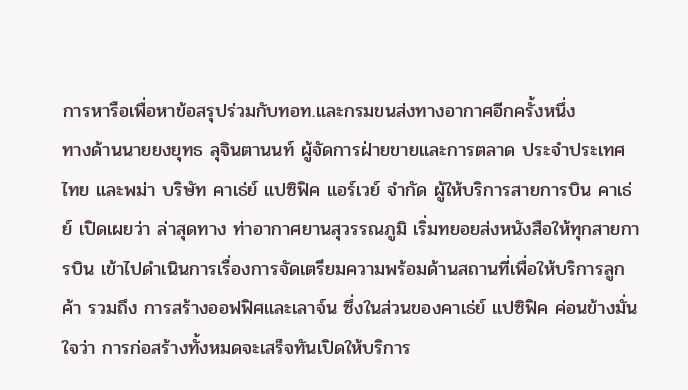การหารือเพื่อหาข้อสรุปร่วมกับทอท.และกรมขนส่งทางอากาศอีกครั้งหนึ่ง
ทางด้านนายยงยุทธ ลุจินตานนท์ ผู้จัดการฝ่ายขายและการตลาด ประจำประเทศไทย และพม่า บริษัท คาเธ่ย์ แปซิฟิค แอร์เวย์ จำกัด ผู้ให้บริการสายการบิน คาเธ่ย์ เปิดเผยว่า ล่าสุดทาง ท่าอากาศยานสุวรรณภูมิ เริ่มทยอยส่งหนังสือให้ทุกสายการบิน เข้าไปดำเนินการเรื่องการจัดเตรียมความพร้อมด้านสถานที่เพื่อให้บริการลูกค้า รวมถึง การสร้างออฟฟิศและเลาจ์น ซึ่งในส่วนของคาเธ่ย์ แปซิฟิค ค่อนข้างมั่นใจว่า การก่อสร้างทั้งหมดจะเสร็จทันเปิดให้บริการ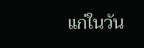แก่ในวัน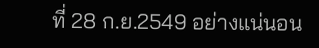ที่ 28 ก.ย.2549 อย่างแน่นอน